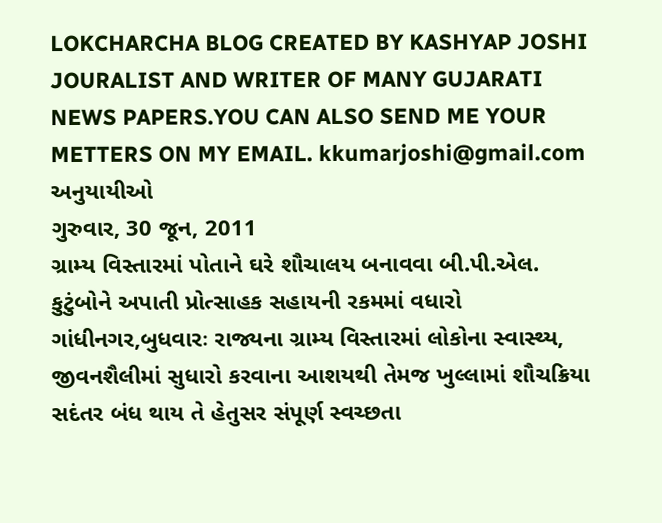LOKCHARCHA BLOG CREATED BY KASHYAP JOSHI JOURALIST AND WRITER OF MANY GUJARATI NEWS PAPERS.YOU CAN ALSO SEND ME YOUR METTERS ON MY EMAIL. kkumarjoshi@gmail.com
અનુયાયીઓ
ગુરુવાર, 30 જૂન, 2011
ગ્રામ્ય વિસ્તારમાં પોતાને ઘરે શૌચાલય બનાવવા બી.પી.એલ. કુટુંબોને અપાતી પ્રોત્સાહક સહાયની રકમમાં વધારો
ગાંધીનગર,બુધવારઃ રાજ્યના ગ્રામ્ય વિસ્તારમાં લોકોના સ્વાસ્થ્ય, જીવનશૈલીમાં સુધારો કરવાના આશયથી તેમજ ખુલ્લામાં શૌચક્રિયા સદંતર બંધ થાય તે હેતુસર સંપૂર્ણ સ્વચ્છતા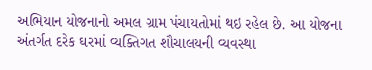અભિયાન યોજનાનો અમલ ગ્રામ પંચાયતોમાં થઇ રહેલ છે. આ યોજના અંતર્ગત દરેક ઘરમાં વ્યક્તિગત શૌચાલયની વ્યવસ્થા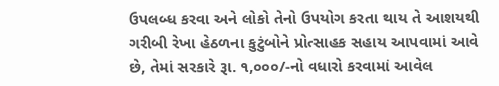ઉપલબ્ધ કરવા અને લોકો તેનો ઉપયોગ કરતા થાય તે આશયથી ગરીબી રેખા હેઠળના કુટુંબોને પ્રોત્સાહક સહાય આપવામાં આવે છે, તેમાં સરકારે રૂા. ૧,૦૦૦/-નો વધારો કરવામાં આવેલ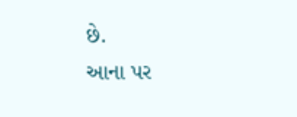છે.
આના પર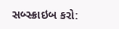સબ્સ્ક્રાઇબ કરો: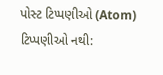પોસ્ટ ટિપ્પણીઓ (Atom)
ટિપ્પણીઓ નથી: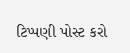ટિપ્પણી પોસ્ટ કરો